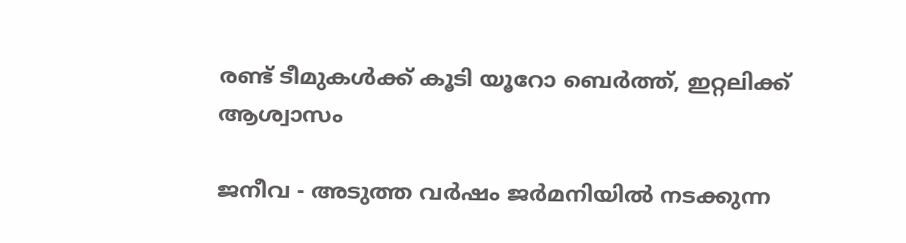രണ്ട് ടീമുകള്‍ക്ക് കൂടി യൂറോ ബെര്‍ത്ത്, ഇറ്റലിക്ക് ആശ്വാസം

ജനീവ - അടുത്ത വര്‍ഷം ജര്‍മനിയില്‍ നടക്കുന്ന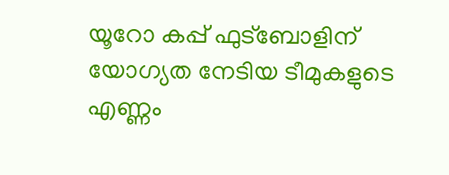യൂറോ കപ്പ് ഫുട്‌ബോളിന് യോഗ്യത നേടിയ ടീമുകളുടെ എണ്ണം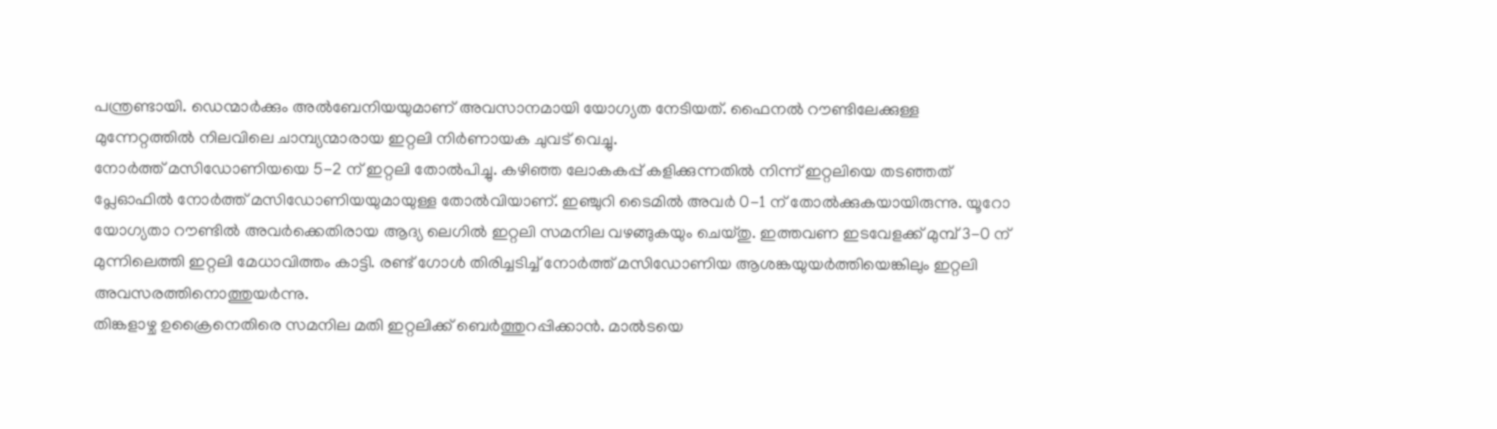പന്ത്രണ്ടായി. ഡെന്മാര്‍ക്കും അല്‍ബേനിയയുമാണ് അവസാനമായി യോഗ്യത നേടിയത്. ഫൈനല്‍ റൗണ്ടിലേക്കുള്ള മുന്നേറ്റത്തില്‍ നിലവിലെ ചാമ്പ്യന്മാരായ ഇറ്റലി നിര്‍ണായക ചുവട് വെച്ചു.
നോര്‍ത്ത് മസിഡോണിയയെ 5-2 ന് ഇറ്റലി തോല്‍പിച്ചു. കഴിഞ്ഞ ലോകകപ്പ് കളിക്കുന്നതില്‍ നിന്ന് ഇറ്റലിയെ തടഞ്ഞത് പ്ലേഓഫില്‍ നോര്‍ത്ത് മസിഡോണിയയുമായുള്ള തോല്‍വിയാണ്. ഇഞ്ചുറി ടൈമില്‍ അവര്‍ 0-1 ന് തോല്‍ക്കുകയായിരുന്നു. യൂറോ യോഗ്യതാ റൗണ്ടില്‍ അവര്‍ക്കെതിരായ ആദ്യ ലെഗില്‍ ഇറ്റലി സമനില വഴങ്ങുകയും ചെയ്തു. ഇത്തവണ ഇടവേളക്ക് മുമ്പ് 3-0 ന് മുന്നിലെത്തി ഇറ്റലി മേധാവിത്തം കാട്ടി. രണ്ട് ഗോള്‍ തിരിച്ചടിച്ച് നോര്‍ത്ത് മസിഡോണിയ ആശങ്കയുയര്‍ത്തിയെങ്കിലും ഇറ്റലി അവസരത്തിനൊത്തുയര്‍ന്നു.
തിങ്കളാഴ്ച ഉക്രൈനെതിരെ സമനില മതി ഇറ്റലിക്ക് ബെര്‍ത്തുറപ്പിക്കാന്‍. മാല്‍ടയെ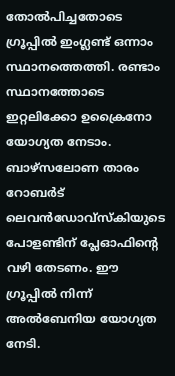തോല്‍പിച്ചതോടെ ഗ്രൂപ്പില്‍ ഇംഗ്ലണ്ട് ഒന്നാം സ്ഥാനത്തെത്തി. രണ്ടാം സ്ഥാനത്തോടെ ഇറ്റലിക്കോ ഉക്രൈനോ യോഗ്യത നേടാം.
ബാഴ്‌സലോണ താരം റോബര്‍ട് ലെവന്‍ഡോവ്‌സ്‌കിയുടെ പോളണ്ടിന് പ്ലേഓഫിന്റെ വഴി തേടണം. ഈ ഗ്രൂപ്പില്‍ നിന്ന് അല്‍ബേനിയ യോഗ്യത നേടി.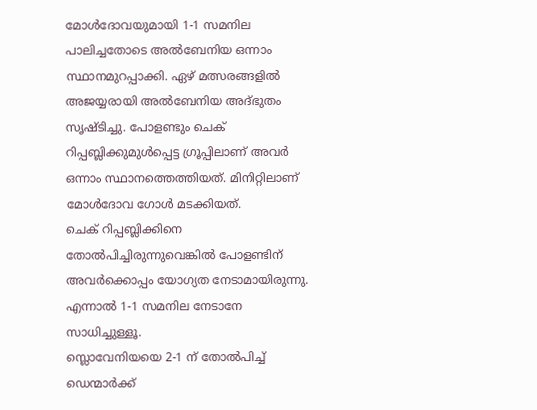മോള്‍ദോവയുമായി 1-1 സമനില പാലിച്ചതോടെ അല്‍ബേനിയ ഒന്നാം സ്ഥാനമുറപ്പാക്കി. ഏഴ് മത്സരങ്ങളില്‍ അജയ്യരായി അല്‍ബേനിയ അദ്ഭുതം സൃഷ്ടിച്ചു. പോളണ്ടും ചെക് റിപ്പബ്ലിക്കുമുള്‍പ്പെട്ട ഗ്രൂപ്പിലാണ് അവര്‍ ഒന്നാം സ്ഥാനത്തെത്തിയത്. മിനിറ്റിലാണ് മോള്‍ദോവ ഗോള്‍ മടക്കിയത്.
ചെക് റിപ്പബ്ലിക്കിനെ തോല്‍പിച്ചിരുന്നുവെങ്കില്‍ പോളണ്ടിന് അവര്‍ക്കൊപ്പം യോഗ്യത നേടാമായിരുന്നു. എന്നാല്‍ 1-1 സമനില നേടാനേ സാധിച്ചുള്ളൂ.
സ്ലൊവേനിയയെ 2-1 ന് തോല്‍പിച്ച് ഡെന്മാര്‍ക്ക്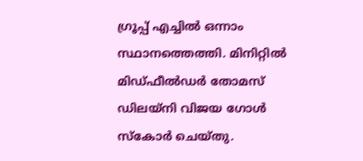ഗ്രൂപ്പ് എച്ചില്‍ ഒന്നാം സ്ഥാനത്തെത്തി. മിനിറ്റില്‍ മിഡ്ഫീല്‍ഡര്‍ തോമസ് ഡിലയ്‌നി വിജയ ഗോള്‍ സ്‌കോര്‍ ചെയ്തു.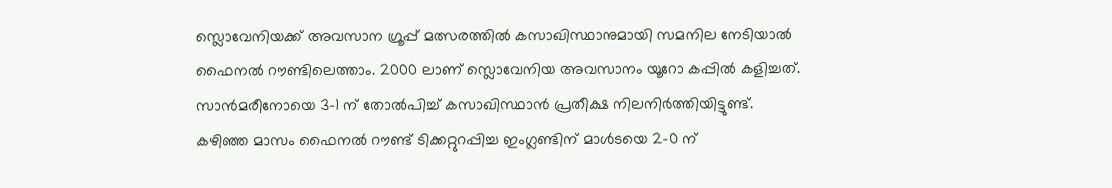സ്ലൊവേനിയക്ക് അവസാന ഗ്രൂപ്പ് മത്സരത്തില്‍ കസാഖിസ്ഥാനുമായി സമനില നേടിയാല്‍ ഫൈനല്‍ റൗണ്ടിലെത്താം. 2000 ലാണ് സ്ലൊവേനിയ അവസാനം യൂറോ കപ്പില്‍ കളിച്ചത്. സാന്‍മരീനോയെ 3-1 ന് തോല്‍പിച്ച് കസാഖിസ്ഥാന്‍ പ്രതീക്ഷ നിലനിര്‍ത്തിയിട്ടുണ്ട്.
കഴിഞ്ഞ മാസം ഫൈനല്‍ റൗണ്ട് ടിക്കറ്റുറപ്പിച്ച ഇംഗ്ലണ്ടിന് മാള്‍ടയെ 2-0 ന്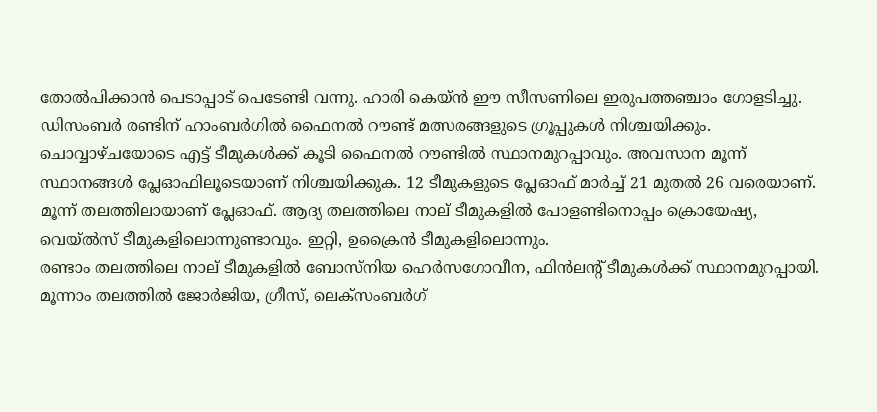തോല്‍പിക്കാന്‍ പെടാപ്പാട് പെടേണ്ടി വന്നു. ഹാരി കെയ്ന്‍ ഈ സീസണിലെ ഇരുപത്തഞ്ചാം ഗോളടിച്ചു. ഡിസംബര്‍ രണ്ടിന് ഹാംബര്‍ഗില്‍ ഫൈനല്‍ റൗണ്ട് മത്സരങ്ങളുടെ ഗ്രൂപ്പുകള്‍ നിശ്ചയിക്കും. ചൊവ്വാഴ്ചയോടെ എട്ട് ടീമുകള്‍ക്ക് കൂടി ഫൈനല്‍ റൗണ്ടില്‍ സ്ഥാനമുറപ്പാവും. അവസാന മൂന്ന് സ്ഥാനങ്ങള്‍ പ്ലേഓഫിലൂടെയാണ് നിശ്ചയിക്കുക. 12 ടീമുകളുടെ പ്ലേഓഫ് മാര്‍ച്ച് 21 മുതല്‍ 26 വരെയാണ്.
മൂന്ന് തലത്തിലായാണ് പ്ലേഓഫ്. ആദ്യ തലത്തിലെ നാല് ടീമുകളില്‍ പോളണ്ടിനൊപ്പം ക്രൊയേഷ്യ, വെയ്ല്‍സ് ടീമുകളിലൊന്നുണ്ടാവും. ഇറ്റി, ഉക്രൈന്‍ ടീമുകളിലൊന്നും.
രണ്ടാം തലത്തിലെ നാല് ടീമുകളില്‍ ബോസ്‌നിയ ഹെര്‍സഗോവീന, ഫിന്‍ലന്റ് ടീമുകള്‍ക്ക് സ്ഥാനമുറപ്പായി. മൂന്നാം തലത്തില്‍ ജോര്‍ജിയ, ഗ്രീസ്, ലെക്‌സംബര്‍ഗ്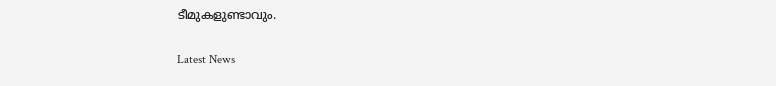ടീമുകളുണ്ടാവും.

Latest News